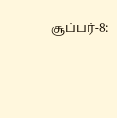சூப்பர்-8: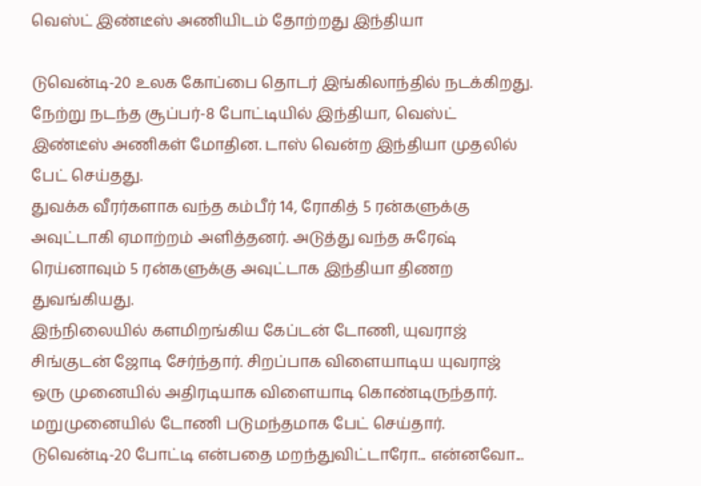வெஸ்ட் இண்டீஸ் அணியிடம் தோற்றது இந்தியா

டுவென்டி-20 உலக கோப்பை தொடர் இங்கிலாந்தில் நடக்கிறது. நேற்று நடந்த சூப்பர்-8 போட்டியில் இந்தியா, வெஸ்ட் இண்டீஸ் அணிகள் மோதின. டாஸ் வென்ற இந்தியா முதலில் பேட் செய்தது.
துவக்க வீரர்களாக வந்த கம்பீர் 14, ரோகித் 5 ரன்களுக்கு அவுட்டாகி ஏமாற்றம் அளித்தனர். அடுத்து வந்த சுரேஷ் ரெய்னாவும் 5 ரன்களுக்கு அவுட்டாக இந்தியா திணற துவங்கியது.
இந்நிலையில் களமிறங்கிய கேப்டன் டோணி, யுவராஜ் சிங்குடன் ஜோடி சேர்ந்தார். சிறப்பாக விளையாடிய யுவராஜ் ஒரு முனையில் அதிரடியாக விளையாடி கொண்டிருந்தார்.
மறுமுனையில் டோணி படுமந்தமாக பேட் செய்தார். டுவென்டி-20 போட்டி என்பதை மறந்துவிட்டாரோ... என்னவோ...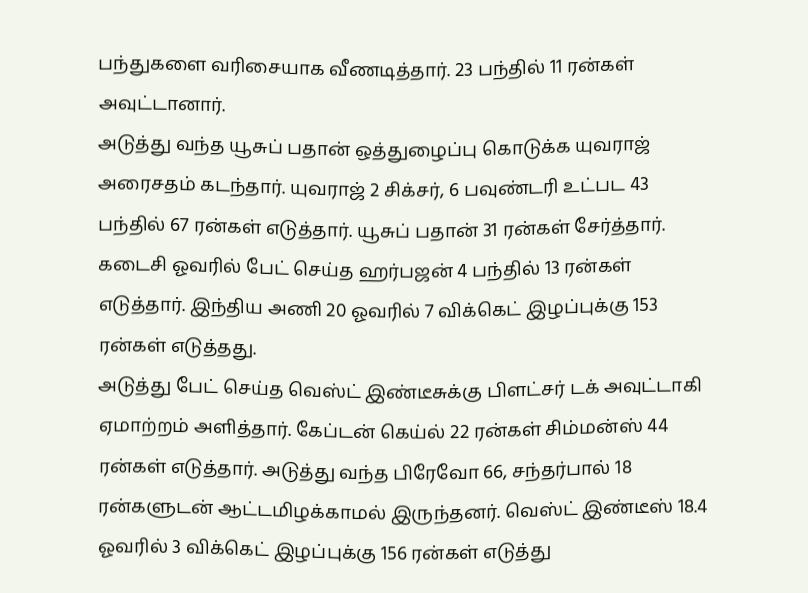பந்துகளை வரிசையாக வீணடித்தார். 23 பந்தில் 11 ரன்கள் அவுட்டானார்.
அடுத்து வந்த யூசுப் பதான் ஒத்துழைப்பு கொடுக்க யுவராஜ் அரைசதம் கடந்தார். யுவராஜ் 2 சிக்சர், 6 பவுண்டரி உட்பட 43 பந்தில் 67 ரன்கள் எடுத்தார். யூசுப் பதான் 31 ரன்கள் சேர்த்தார். கடைசி ஓவரில் பேட் செய்த ஹர்பஜன் 4 பந்தில் 13 ரன்கள் எடுத்தார். இந்திய அணி 20 ஓவரில் 7 விக்கெட் இழப்புக்கு 153 ரன்கள் எடுத்தது.
அடுத்து பேட் செய்த வெஸ்ட் இண்டீசுக்கு பிளட்சர் டக் அவுட்டாகி ஏமாற்றம் அளித்தார். கேப்டன் கெய்ல் 22 ரன்கள் சிம்மன்ஸ் 44 ரன்கள் எடுத்தார். அடுத்து வந்த பிரேவோ 66, சந்தர்பால் 18 ரன்களுடன் ஆட்டமிழக்காமல் இருந்தனர். வெஸ்ட் இண்டீஸ் 18.4 ஓவரில் 3 விக்கெட் இழப்புக்கு 156 ரன்கள் எடுத்து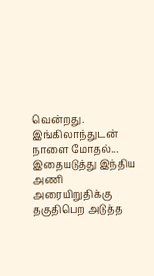வென்றது.
இங்கிலாந்துடன் நாளை மோதல்...
இதையடுத்து இந்திய அணி அரையிறுதிக்கு தகுதிபெற அடுத்த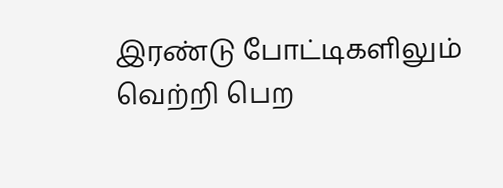இரண்டு போட்டிகளிலும் வெற்றி பெற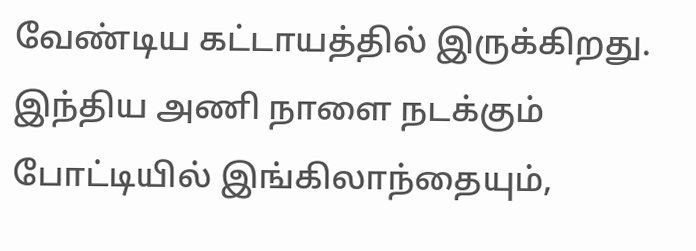வேண்டிய கட்டாயத்தில் இருக்கிறது. இந்திய அணி நாளை நடக்கும் போட்டியில் இங்கிலாந்தையும்,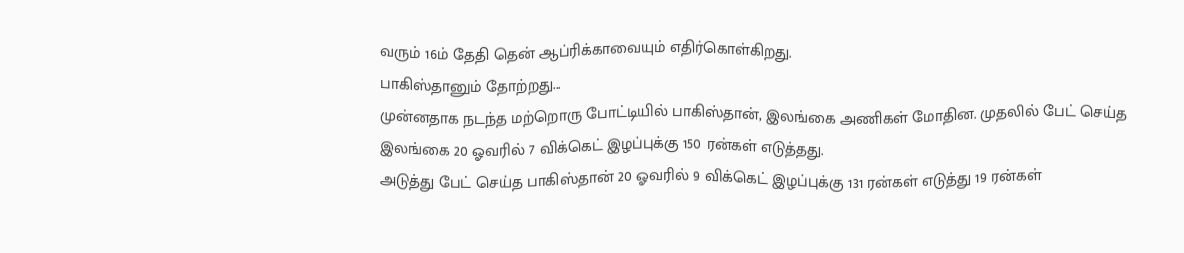வரும் 16ம் தேதி தென் ஆப்ரிக்காவையும் எதிர்கொள்கிறது.
பாகிஸ்தானும் தோற்றது...
முன்னதாக நடந்த மற்றொரு போட்டியில் பாகிஸ்தான், இலங்கை அணிகள் மோதின. முதலில் பேட் செய்த இலங்கை 20 ஓவரில் 7 விக்கெட் இழப்புக்கு 150 ரன்கள் எடுத்தது.
அடுத்து பேட் செய்த பாகிஸ்தான் 20 ஓவரில் 9 விக்கெட் இழப்புக்கு 131 ரன்கள் எடுத்து 19 ரன்கள்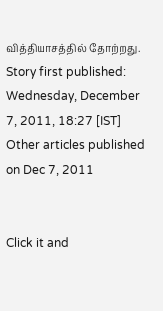வித்தியாசத்தில் தோற்றது.
Story first published: Wednesday, December 7, 2011, 18:27 [IST]
Other articles published on Dec 7, 2011


Click it and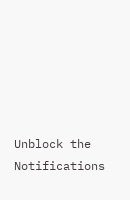Unblock the Notifications